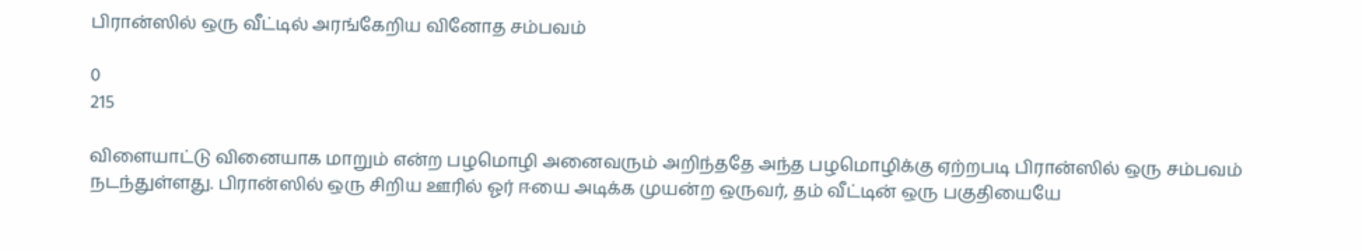பிரான்ஸில் ஒரு வீட்டில் அரங்கேறிய வினோத சம்பவம்

0
215

விளையாட்டு வினையாக மாறும் என்ற பழமொழி அனைவரும் அறிந்ததே அந்த பழமொழிக்கு ஏற்றபடி பிரான்ஸில் ஒரு சம்பவம் நடந்துள்ளது. பிரான்ஸில் ஒரு சிறிய ஊரில் ஓர் ஈயை அடிக்க முயன்ற ஒருவர், தம் வீட்டின் ஒரு பகுதியையே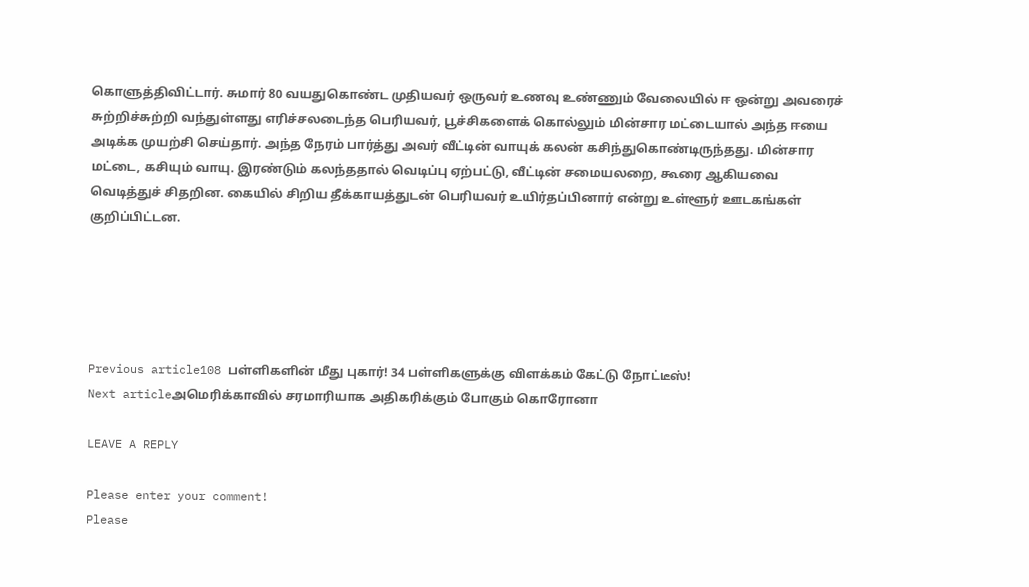கொளுத்திவிட்டார். சுமார் 80 வயதுகொண்ட முதியவர் ஒருவர் உணவு உண்ணும் வேலையில் ஈ ஒன்று அவரைச் சுற்றிச்சுற்றி வந்துள்ளது எரிச்சலடைந்த பெரியவர், பூச்சிகளைக் கொல்லும் மின்சார மட்டையால் அந்த ஈயை அடிக்க முயற்சி செய்தார். அந்த நேரம் பார்த்து அவர் வீட்டின் வாயுக் கலன் கசிந்துகொண்டிருந்தது. மின்சார மட்டை, கசியும் வாயு. இரண்டும் கலந்ததால் வெடிப்பு ஏற்பட்டு, வீட்டின் சமையலறை, கூரை ஆகியவை வெடித்துச் சிதறின. கையில் சிறிய தீக்காயத்துடன் பெரியவர் உயிர்தப்பினார் என்று உள்ளூர் ஊடகங்கள் குறிப்பிட்டன.





Previous article108 பள்ளிகளின் மீது புகார்! 34 பள்ளிகளுக்கு விளக்கம் கேட்டு நோட்டீஸ்!
Next articleஅமெரிக்காவில் சரமாரியாக அதிகரிக்கும் போகும் கொரோனா

LEAVE A REPLY

Please enter your comment!
Please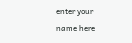enter your name here